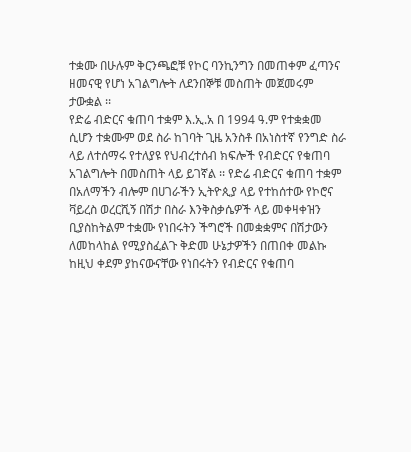ተቋሙ በሁሉም ቅርንጫፎቹ የኮር ባንኪንግን በመጠቀም ፈጣንና ዘመናዊ የሆነ አገልግሎት ለደንበኞቹ መስጠት መጀመሩም ታውቋል ፡፡
የድሬ ብድርና ቁጠባ ተቋም እ.ኢ.አ በ 1994 ዓ.ም የተቋቋመ ሲሆን ተቋሙም ወደ ስራ ከገባት ጊዜ አንስቶ በአነስተኛ የንግድ ስራ ላይ ለተሰማሩ የተለያዩ የህብረተሰብ ክፍሎች የብድርና የቁጠባ አገልግሎት በመስጠት ላይ ይገኛል ፡፡ የድሬ ብድርና ቁጠባ ተቋም በአለማችን ብሎም በሀገራችን ኢትዮጲያ ላይ የተከሰተው የኮሮና ቫይረስ ወረርሺኝ በሽታ በስራ እንቅስቃሴዎች ላይ መቀዛቀዝን ቢያስከትልም ተቋሙ የነበሩትን ችግሮች በመቋቋምና በሽታውን ለመከላከል የሚያስፈልጉ ቅድመ ሁኔታዎችን በጠበቀ መልኩ ከዚህ ቀደም ያከናውናቸው የነበሩትን የብድርና የቁጠባ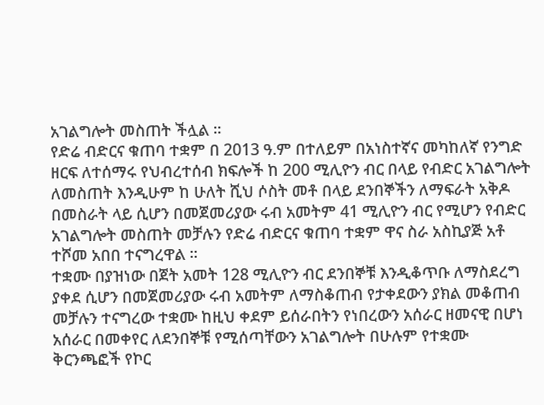አገልግሎት መስጠት ችሏል ፡፡
የድሬ ብድርና ቁጠባ ተቋም በ 2013 ዓ.ም በተለይም በአነስተኛና መካከለኛ የንግድ ዘርፍ ለተሰማሩ የህብረተሰብ ክፍሎች ከ 200 ሚሊዮን ብር በላይ የብድር አገልግሎት ለመስጠት እንዲሁም ከ ሁለት ሺህ ሶስት መቶ በላይ ደንበኞችን ለማፍራት አቅዶ በመስራት ላይ ሲሆን በመጀመሪያው ሩብ አመትም 41 ሚሊዮን ብር የሚሆን የብድር አገልግሎት መስጠት መቻሉን የድሬ ብድርና ቁጠባ ተቋም ዋና ስራ አስኪያጅ አቶ ተሾመ አበበ ተናግረዋል ፡፡
ተቋሙ በያዝነው በጀት አመት 128 ሚሊዮን ብር ደንበኞቹ እንዲቆጥቡ ለማስደረግ ያቀደ ሲሆን በመጀመሪያው ሩብ አመትም ለማስቆጠብ የታቀደውን ያክል መቆጠብ መቻሉን ተናግረው ተቋሙ ከዚህ ቀደም ይሰራበትን የነበረውን አሰራር ዘመናዊ በሆነ አሰራር በመቀየር ለደንበኞቹ የሚሰጣቸውን አገልግሎት በሁሉም የተቋሙ ቅርንጫፎች የኮር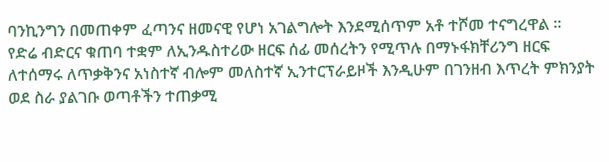ባንኪንግን በመጠቀም ፈጣንና ዘመናዊ የሆነ አገልግሎት እንደሚሰጥም አቶ ተሾመ ተናግረዋል ፡፡
የድሬ ብድርና ቁጠባ ተቋም ለኢንዱስተሪው ዘርፍ ሰፊ መሰረትን የሚጥሉ በማኑፋክቸሪንግ ዘርፍ ለተሰማሩ ለጥቃቅንና አነስተኛ ብሎም መለስተኛ ኢንተርፕራይዞች እንዲሁም በገንዘብ እጥረት ምክንያት ወደ ስራ ያልገቡ ወጣቶችን ተጠቃሚ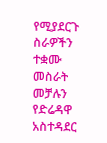የሚያደርጉ ስራዎችን ተቋሙ መስራት መቻሉን የድሬዳዋ አስተዳደር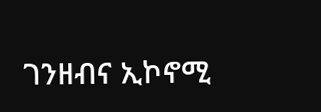ገንዘብና ኢኮኖሚ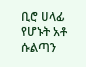ቢሮ ሀላፊ የሆኑት አቶ ሱልጣን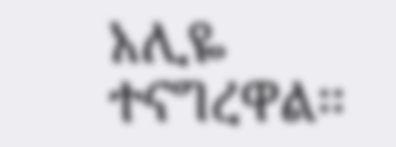አሊዬ ተናግረዋል፡፡